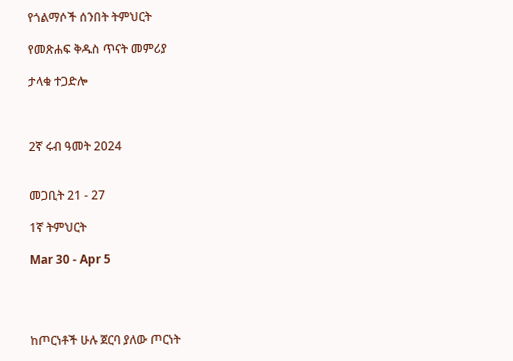የጎልማሶች ሰንበት ትምህርት

የመጽሐፍ ቅዱስ ጥናት መምሪያ

ታላቁ ተጋድሎ



2ኛ ሩብ ዓመት 2024


መጋቢት 21 - 27

1ኛ ትምህርት

Mar 30 - Apr 5




ከጦርነቶች ሁሉ ጀርባ ያለው ጦርነት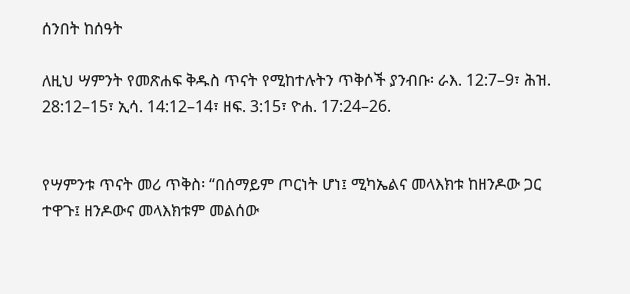ሰንበት ከሰዓት

ለዚህ ሣምንት የመጽሐፍ ቅዱስ ጥናት የሚከተሉትን ጥቅሶች ያንብቡ፡ ራእ. 12:7–9፣ ሕዝ. 28:12–15፣ ኢሳ. 14:12–14፣ ዘፍ. 3:15፣ ዮሐ. 17:24–26.


የሣምንቱ ጥናት መሪ ጥቅስ፡ “በሰማይም ጦርነት ሆነ፤ ሚካኤልና መላእክቱ ከዘንዶው ጋር ተዋጉ፤ ዘንዶውና መላእክቱም መልሰው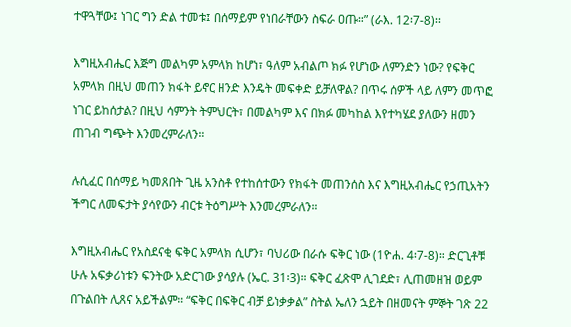ተዋጓቸው፤ ነገር ግን ድል ተመቱ፤ በሰማይም የነበራቸውን ስፍራ ዐጡ።” (ራእ. 12፡7-8)፡፡

እግዚአብሔር እጅግ መልካም አምላክ ከሆነ፣ ዓለም አብልጦ ክፉ የሆነው ለምንድን ነው? የፍቅር አምላክ በዚህ መጠን ክፋት ይኖር ዘንድ እንዴት መፍቀድ ይቻለዋል? በጥሩ ሰዎች ላይ ለምን መጥፎ ነገር ይከሰታል? በዚህ ሳምንት ትምህርት፣ በመልካም እና በክፉ መካከል እየተካሄደ ያለውን ዘመን ጠገብ ግጭት እንመረምራለን።

ሉሲፈር በሰማይ ካመጸበት ጊዜ አንስቶ የተከሰተውን የክፋት መጠንሰስ እና እግዚአብሔር የኃጢአትን ችግር ለመፍታት ያሳየውን ብርቱ ትዕግሥት እንመረምራለን።

እግዚአብሔር የአስደናቂ ፍቅር አምላክ ሲሆን፣ ባህሪው በራሱ ፍቅር ነው (1ዮሐ. 4፡7-8)። ድርጊቶቹ ሁሉ አፍቃሪነቱን ፍንትው አድርገው ያሳያሉ (ኤር. 31፡3)። ፍቅር ፈጽሞ ሊገደድ፣ ሊጠመዘዝ ወይም በጉልበት ሊጸና አይችልም። “ፍቅር በፍቅር ብቻ ይነቃቃል” ስትል ኤለን ኋይት በዘመናት ምኞት ገጽ 22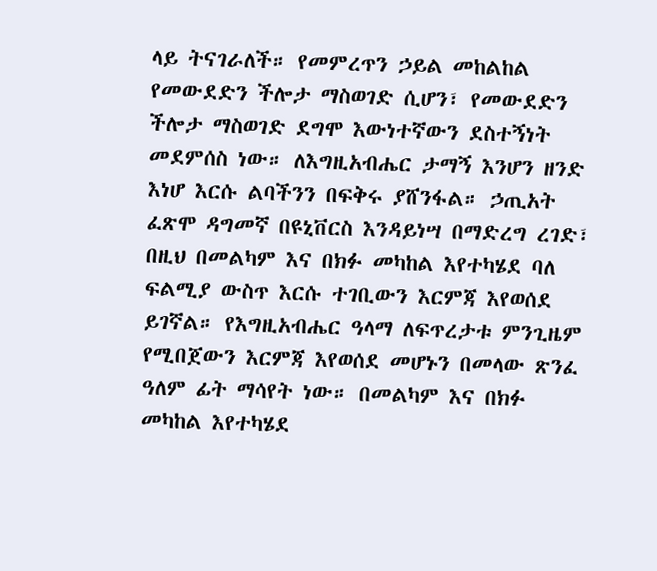ላይ ትናገራለች። የመምረጥን ኃይል መከልከል የመውደድን ችሎታ ማስወገድ ሲሆን፣ የመውደድን ችሎታ ማስወገድ ደግሞ እውነተኛውን ደስተኝነት መደምሰስ ነው። ለእግዚአብሔር ታማኝ እንሆን ዘንድ እነሆ እርሱ ልባችንን በፍቅሩ ያሸንፋል። ኃጢአት ፈጽሞ ዳግመኛ በዩኒቨርስ እንዳይነሣ በማድረግ ረገድ፣ በዚህ በመልካም እና በክፉ መካከል እየተካሄደ ባለ ፍልሚያ ውስጥ እርሱ ተገቢውን እርምጃ እየወሰደ ይገኛል። የእግዚአብሔር ዓላማ ለፍጥረታቱ ምንጊዜም የሚበጀውን እርምጃ እየወሰደ መሆኑን በመላው ጽንፈ ዓለም ፊት ማሳየት ነው። በመልካም እና በክፉ መካከል እየተካሄደ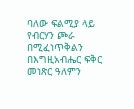ባለው ፍልሚያ ላይ የብርሃን ጮራ በሚፈነጥቅልን በእግዚአብሔር ፍቅር መነጽር ዓለምን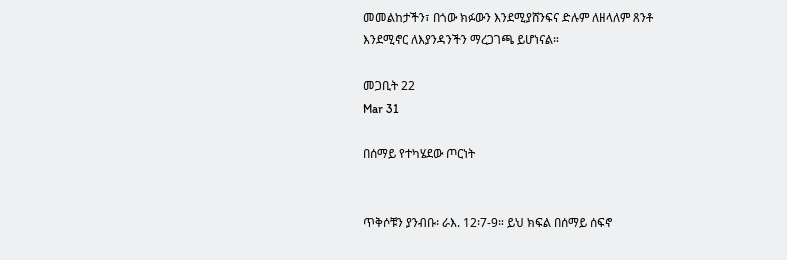መመልከታችን፣ በጎው ክፉውን እንደሚያሸንፍና ድሉም ለዘላለም ጸንቶ እንደሚኖር ለእያንዳንችን ማረጋገጫ ይሆነናል።

መጋቢት 22
Mar 31

በሰማይ የተካሄደው ጦርነት


ጥቅሶቹን ያንብቡ፡ ራእ. 12፡7-9። ይህ ክፍል በሰማይ ሰፍኖ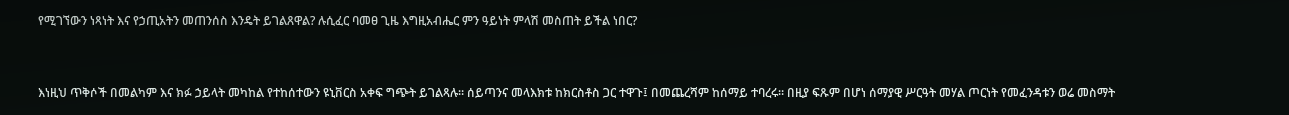የሚገኘውን ነጻነት እና የኃጢአትን መጠንሰስ እንዴት ይገልጸዋል? ሉሲፈር ባመፀ ጊዜ እግዚአብሔር ምን ዓይነት ምላሽ መስጠት ይችል ነበር?



እነዚህ ጥቅሶች በመልካም እና ክፉ ኃይላት መካከል የተከሰተውን ዩኒቨርስ አቀፍ ግጭት ይገልጻሉ። ሰይጣንና መላእክቱ ከክርስቶስ ጋር ተዋጉ፤ በመጨረሻም ከሰማይ ተባረሩ። በዚያ ፍጹም በሆነ ሰማያዊ ሥርዓት መሃል ጦርነት የመፈንዳቱን ወሬ መስማት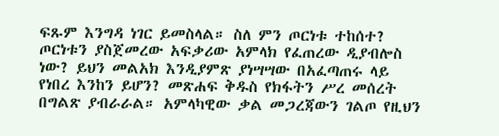ፍጹም እንግዳ ነገር ይመስላል። ስለ ምን ጦርነቱ ተከሰተ? ጦርነቱን ያስጀመረው አፍቃሪው አምላክ የፈጠረው ዲያብሎስ ነው? ይህን መልአክ እንዲያምጽ ያነሣሣው በአፈጣጠሩ ላይ የነበረ እንከን ይሆን? መጽሐፍ ቅዱስ የክፋትን ሥረ መሰረት በግልጽ ያብራራል። አምላካዊው ቃል መጋረጃውን ገልጦ የዚህን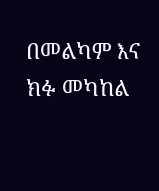በመልካም እና ክፉ መካከል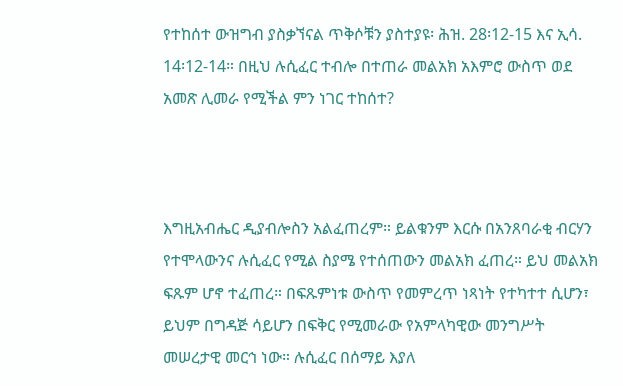የተከሰተ ውዝግብ ያስቃኘናል ጥቅሶቹን ያስተያዩ፡ ሕዝ. 28፡12-15 እና ኢሳ. 14፡12-14። በዚህ ሉሲፈር ተብሎ በተጠራ መልአክ አእምሮ ውስጥ ወደ አመጽ ሊመራ የሚችል ምን ነገር ተከሰተ?



እግዚአብሔር ዲያብሎስን አልፈጠረም። ይልቁንም እርሱ በአንጸባራቂ ብርሃን የተሞላውንና ሉሲፈር የሚል ስያሜ የተሰጠውን መልአክ ፈጠረ። ይህ መልአክ ፍጹም ሆኖ ተፈጠረ። በፍጹምነቱ ውስጥ የመምረጥ ነጻነት የተካተተ ሲሆን፣ ይህም በግዳጅ ሳይሆን በፍቅር የሚመራው የአምላካዊው መንግሥት መሠረታዊ መርኅ ነው። ሉሲፈር በሰማይ እያለ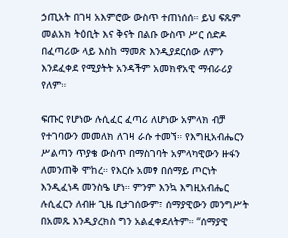ኃጢአት በገዛ አእምሮው ውስጥ ተጠነሰሰ። ይህ ፍጹም መልአክ ትዕቢት እና ቅናት በልቡ ውስጥ ሥር ሰድዶ በፈጣሪው ላይ እስከ ማመጽ እንዲያደርሰው ለምን እንደፈቀደ የሚያትት አንዳችም አመክኖአዊ ማብራሪያ የለም።

ፍጡር የሆነው ሉሲፈር ፈጣሪ ለሆነው አምላክ ብቻ የተገባውን መመለክ ለገዛ ራሱ ተመኘ። የእግዚአብሔርን ሥልጣን ጥያቄ ውስጥ በማስገባት አምላካዊውን ዙፋን ለመንጠቅ ሞከረ። የእርሱ አመፃ በሰማይ ጦርነት እንዲፈነዳ መንስዔ ሆነ። ምንም እንኳ እግዚአብሔር ሉሲፈርን ለብዙ ጊዜ ቢታገሰውም፣ ሰማያዊውን መንግሥት በአመጹ እንዲያረክስ ግን አልፈቀደለትም። “ሰማያዊ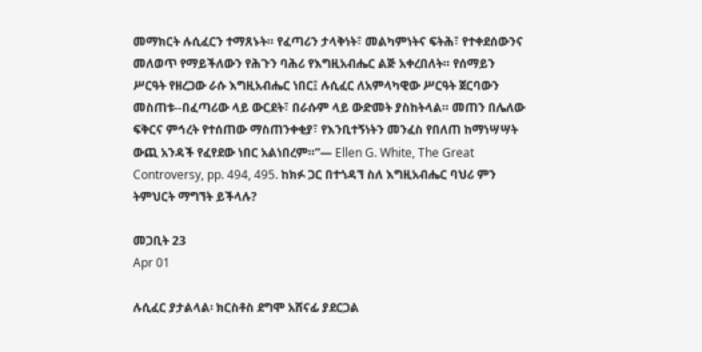መማክርት ሉሲፈርን ተማጸኑት። የፈጣሪን ታላቅነት፣ መልካምነትና ፍትሕ፣ የተቀደሰውንና መለወጥ የማይችለውን የሕጉን ባሕሪ የእግዚአብሔር ልጅ አቀረበለት። የሰማይን ሥርዓት የዘረጋው ራሱ እግዚአብሔር ነበር፤ ሉሲፈር ለአምላካዊው ሥርዓት ጀርባውን መስጠቱ--በፈጣሪው ላይ ውርደት፣ በራሱም ላይ ውድመት ያስከትላል። መጠን በሌለው ፍቅርና ምኅረት የተሰጠው ማስጠንቀቂያ፣ የእንቢተኝነትን መንፈስ የበለጠ ከማነሣሣት ውጪ አንዳች የፈየደው ነበር አልነበረም።”— Ellen G. White, The Great Controversy, pp. 494, 495. ከክፉ ጋር በተጎዳኘ ስለ እግዚአብሔር ባህሪ ምን ትምህርት ማግኘት ይችላሉ?

መጋቢት 23
Apr 01

ሉሲፈር ያታልላል፡ ክርስቶስ ደግሞ አሸናፊ ያደርጋል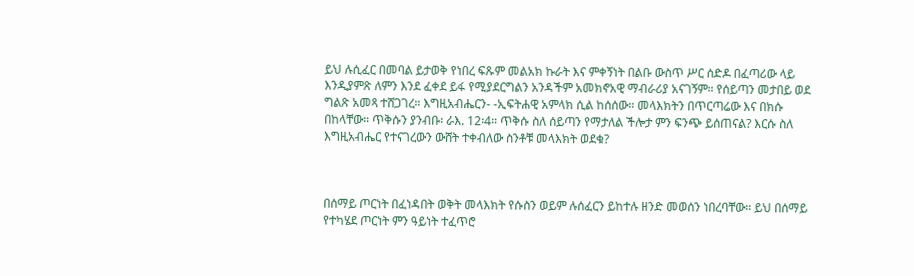ይህ ሉሲፈር በመባል ይታወቅ የነበረ ፍጹም መልአክ ኩራት እና ምቀኝነት በልቡ ውስጥ ሥር ሰድዶ በፈጣሪው ላይ እንዲያምጽ ለምን እንደ ፈቀደ ይፋ የሚያደርግልን አንዳችም አመክኖአዊ ማብራሪያ አናገኝም። የሰይጣን መታበይ ወደ ግልጽ አመጻ ተሸጋገረ። እግዚአብሔርን- -ኢፍትሐዊ አምላክ ሲል ከሰሰው። መላእክትን በጥርጣሬው እና በክሱ በከላቸው። ጥቅሱን ያንብቡ፡ ራእ. 12፡4። ጥቅሱ ስለ ሰይጣን የማታለል ችሎታ ምን ፍንጭ ይሰጠናል? እርሱ ስለ እግዚአብሔር የተናገረውን ውሸት ተቀብለው ስንቶቹ መላእክት ወደቁ?



በሰማይ ጦርነት በፈነዳበት ወቅት መላእክት የሱስን ወይም ሉሰፈርን ይከተሉ ዘንድ መወሰን ነበረባቸው። ይህ በሰማይ የተካሄደ ጦርነት ምን ዓይነት ተፈጥሮ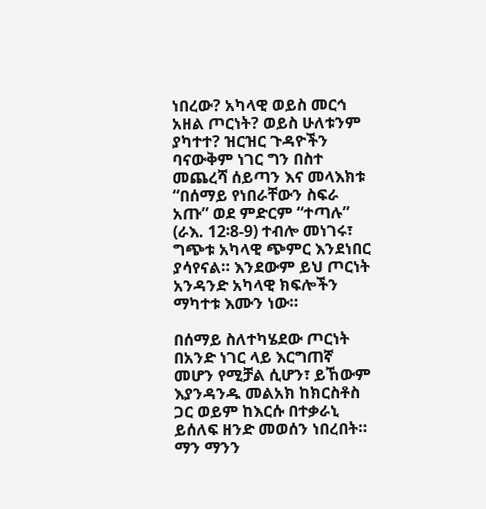ነበረው? አካላዊ ወይስ መርኅ አዘል ጦርነት? ወይስ ሁለቱንም ያካተተ? ዝርዝር ጉዳዮችን ባናውቅም ነገር ግን በስተ መጨረሻ ሰይጣን እና መላእክቱ “በሰማይ የነበራቸውን ስፍራ አጡ” ወደ ምድርም “ተጣሉ” (ራእ. 12፡8-9) ተብሎ መነገሩ፣ ግጭቱ አካላዊ ጭምር እንደነበር ያሳየናል። እንደውም ይህ ጦርነት አንዳንድ አካላዊ ክፍሎችን ማካተቱ እሙን ነው።

በሰማይ ስለተካሄደው ጦርነት በአንድ ነገር ላይ እርግጠኛ መሆን የሚቻል ሲሆን፣ ይኸውም እያንዳንዱ መልአክ ከክርስቶስ ጋር ወይም ከእርሱ በተቃራኒ ይሰለፍ ዘንድ መወሰን ነበረበት። ማን ማንን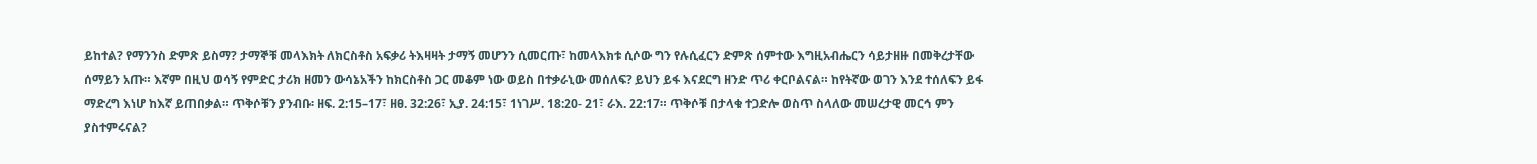ይከተል? የማንንስ ድምጽ ይስማ? ታማኞቹ መላእክት ለክርስቶስ አፍቃሪ ትእዛዛት ታማኝ መሆንን ሲመርጡ፣ ከመላእክቱ ሲሶው ግን የሉሲፈርን ድምጽ ሰምተው እግዚአብሔርን ሳይታዘዙ በመቅረታቸው ሰማይን አጡ። እኛም በዚህ ወሳኝ የምድር ታሪክ ዘመን ውሳኔአችን ከክርስቶስ ጋር መቆም ነው ወይስ በተቃራኒው መሰለፍ? ይህን ይፋ እናደርግ ዘንድ ጥሪ ቀርቦልናል። ከየትኛው ወገን እንደ ተሰለፍን ይፋ ማድረግ እነሆ ከእኛ ይጠበቃል። ጥቅሶቹን ያንብቡ፡ ዘፍ. 2:15–17፣ ዘፀ. 32:26፣ ኢያ. 24:15፣ 1ነገሥ. 18:20- 21፣ ራእ. 22:17። ጥቅሶቹ በታላቁ ተጋድሎ ወስጥ ስላለው መሠረታዊ መርኅ ምን ያስተምሩናል?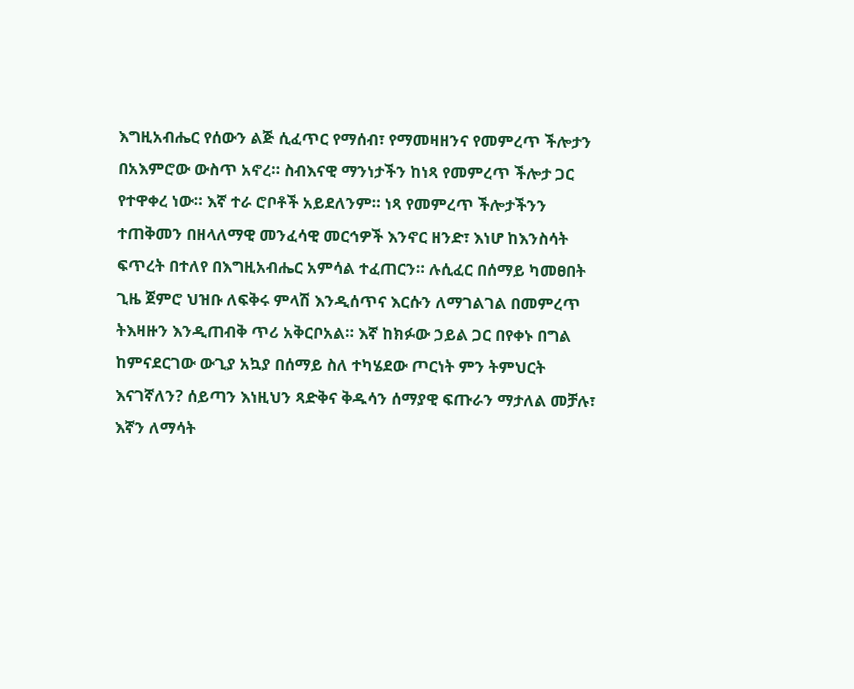እግዚአብሔር የሰውን ልጅ ሲፈጥር የማሰብ፣ የማመዛዘንና የመምረጥ ችሎታን በአእምሮው ውስጥ አኖረ። ስብእናዊ ማንነታችን ከነጻ የመምረጥ ችሎታ ጋር የተዋቀረ ነው። እኛ ተራ ሮቦቶች አይደለንም። ነጻ የመምረጥ ችሎታችንን ተጠቅመን በዘላለማዊ መንፈሳዊ መርኅዎች እንኖር ዘንድ፣ እነሆ ከእንስሳት ፍጥረት በተለየ በእግዚአብሔር አምሳል ተፈጠርን። ሉሲፈር በሰማይ ካመፀበት ጊዜ ጀምሮ ህዝቡ ለፍቅሩ ምላሽ እንዲሰጥና እርሱን ለማገልገል በመምረጥ ትእዛዙን እንዲጠብቅ ጥሪ አቅርቦአል። እኛ ከክፉው ኃይል ጋር በየቀኑ በግል ከምናደርገው ውጊያ አኳያ በሰማይ ስለ ተካሄደው ጦርነት ምን ትምህርት እናገኛለን? ሰይጣን እነዚህን ጻድቅና ቅዱሳን ሰማያዊ ፍጡራን ማታለል መቻሉ፣ እኛን ለማሳት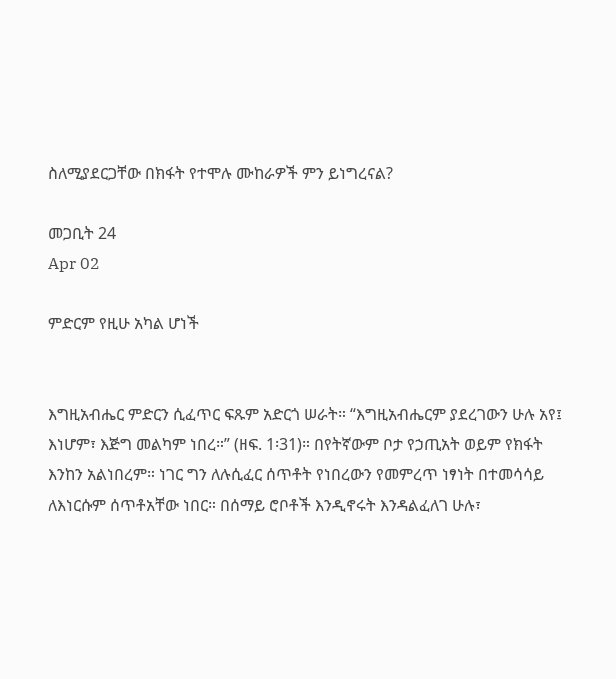ስለሚያደርጋቸው በክፋት የተሞሉ ሙከራዎች ምን ይነግረናል?

መጋቢት 24
Apr 02

ምድርም የዚሁ አካል ሆነች


እግዚአብሔር ምድርን ሲፈጥር ፍጹም አድርጎ ሠራት። “እግዚአብሔርም ያደረገውን ሁሉ አየ፤ እነሆም፣ እጅግ መልካም ነበረ።” (ዘፍ. 1፡31)። በየትኛውም ቦታ የኃጢአት ወይም የክፋት እንከን አልነበረም። ነገር ግን ለሉሲፈር ሰጥቶት የነበረውን የመምረጥ ነፃነት በተመሳሳይ ለእነርሱም ሰጥቶአቸው ነበር። በሰማይ ሮቦቶች እንዲኖሩት እንዳልፈለገ ሁሉ፣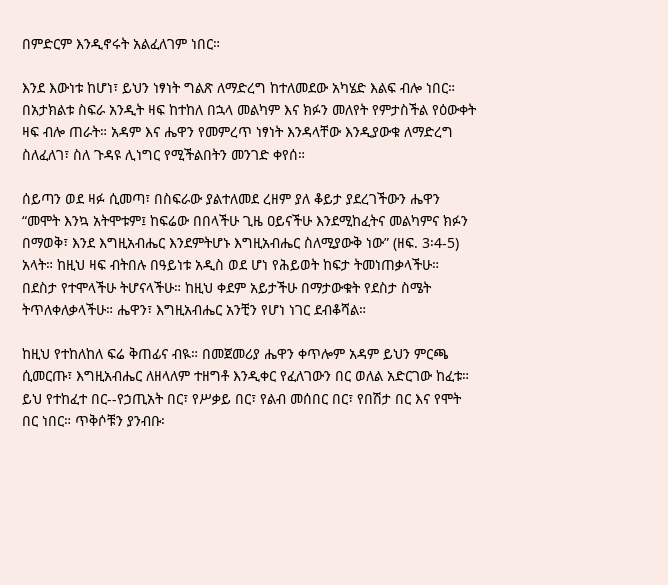በምድርም እንዲኖሩት አልፈለገም ነበር።

እንደ እውነቱ ከሆነ፣ ይህን ነፃነት ግልጽ ለማድረግ ከተለመደው አካሄድ እልፍ ብሎ ነበር። በአታክልቱ ስፍራ አንዲት ዛፍ ከተከለ በኋላ መልካም እና ክፉን መለየት የምታስችል የዕውቀት ዛፍ ብሎ ጠራት። አዳም እና ሔዋን የመምረጥ ነፃነት እንዳላቸው እንዲያውቁ ለማድረግ ስለፈለገ፣ ስለ ጉዳዩ ሊነግር የሚችልበትን መንገድ ቀየሰ።

ሰይጣን ወደ ዛፉ ሲመጣ፣ በስፍራው ያልተለመደ ረዘም ያለ ቆይታ ያደረገችውን ሔዋን “መሞት እንኳ አትሞቱም፤ ከፍሬው በበላችሁ ጊዜ ዐይናችሁ እንደሚከፈትና መልካምና ክፉን በማወቅ፣ እንደ እግዚአብሔር እንደምትሆኑ እግዚአብሔር ስለሚያውቅ ነው” (ዘፍ. 3፡4-5) አላት። ከዚህ ዛፍ ብትበሉ በዓይነቱ አዲስ ወደ ሆነ የሕይወት ከፍታ ትመነጠቃላችሁ። በደስታ የተሞላችሁ ትሆናላችሁ። ከዚህ ቀደም አይታችሁ በማታውቁት የደስታ ስሜት ትጥለቀለቃላችሁ። ሔዋን፣ እግዚአብሔር አንቺን የሆነ ነገር ደብቆሻል።

ከዚህ የተከለከለ ፍሬ ቅጠፊና ብዪ። በመጀመሪያ ሔዋን ቀጥሎም አዳም ይህን ምርጫ ሲመርጡ፣ እግዚአብሔር ለዘላለም ተዘግቶ እንዲቀር የፈለገውን በር ወለል አድርገው ከፈቱ። ይህ የተከፈተ በር--የኃጢአት በር፣ የሥቃይ በር፣ የልብ መሰበር በር፣ የበሽታ በር እና የሞት በር ነበር። ጥቅሶቹን ያንብቡ፡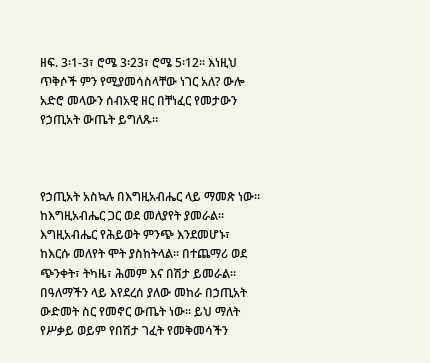ዘፍ. 3፡1-3፣ ሮሜ 3፡23፣ ሮሜ 5፡12። እነዚህ ጥቅሶች ምን የሚያመሳስላቸው ነገር አለ? ውሎ አድሮ መላውን ሰብአዊ ዘር በቸነፈር የመታውን የኃጢአት ውጤት ይግለጹ።



የኃጢአት አስኳሉ በእግዚአብሔር ላይ ማመጽ ነው። ከእግዚአብሔር ጋር ወደ መለያየት ያመራል። እግዚአብሔር የሕይወት ምንጭ እንደመሆኑ፣ ከእርሱ መለየት ሞት ያስከትላል። በተጨማሪ ወደ ጭንቀት፣ ትካዜ፣ ሕመም እና በሽታ ይመራል። በዓለማችን ላይ እየደረሰ ያለው መከራ በኃጢአት ውድመት ስር የመኖር ውጤት ነው። ይህ ማለት የሥቃይ ወይም የበሽታ ገፈት የመቅመሳችን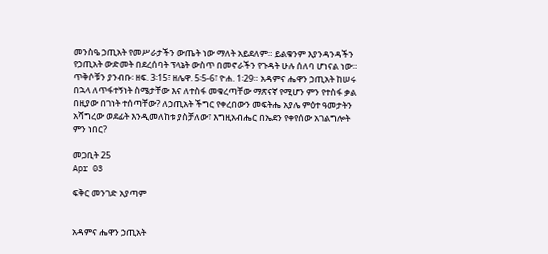መንስዔ ኃጢአት የመሥራታችን ውጤት ነው ማለት አይደለም። ይልቁንም እያንዳንዳችን የኃጢአት ውድመት በደረሰባት ፕላኔት ውስጥ በመኖራችን የጉዳት ሁሉ ሰለባ ሆነናል ነው። ጥቅሶቹን ያንብቡ፡ ዘፍ. 3፡15፣ ዘሌዋ. 5፡5-6፣ ዮሐ. 1፡29። አዳምና ሔዋን ኃጢአት ከሠሩ በኋላ ለጥፋተኝነት ስሜታቸው እና ለተስፋ መቁረጣቸው ማጽናኛ የሚሆን ምን የተስፋ ቃል በዚያው በገነት ተሰጣቸው? ለኃጢአት ችግር የቀረበውን መፍትሔ አያሌ ምዕተ ዓመታትን አሻግረው ወደፊት እንዲመለከቱ ያስቻለው፣ እግዚአብሔር በኤደን የቀየሰው አገልግሎት ምን ነበር?

መጋቢት 25
Apr 03

ፍቅር መንገድ አያጣም


አዳምና ሔዋን ኃጢአት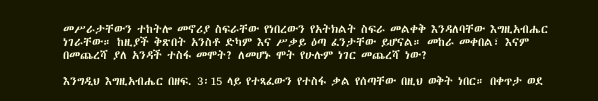መሥራታቸውን ተከትሎ መኖሪያ ስፍራቸው የነበረውን የአትክልት ስፍራ መልቀቅ እንዳለባቸው እግዚአብሔር ነገራቸው። ከዚያች ቅጽበት አንስቶ ድካም እና ሥቃይ ዕጣ ፈንታቸው ይሆናል። መከራ መቀበል፣ እናም በመጨረሻ ያለ አንዳች ተስፋ መሞት? ለመሆኑ ሞት የሁሉም ነገር መጨረሻ ነው?

እንግዲህ እግዚአብሔር በዘፍ. 3፡15 ላይ የተጻፈውን የተስፋ ቃል የሰጣቸው በዚህ ወቅት ነበር። በቀጥታ ወደ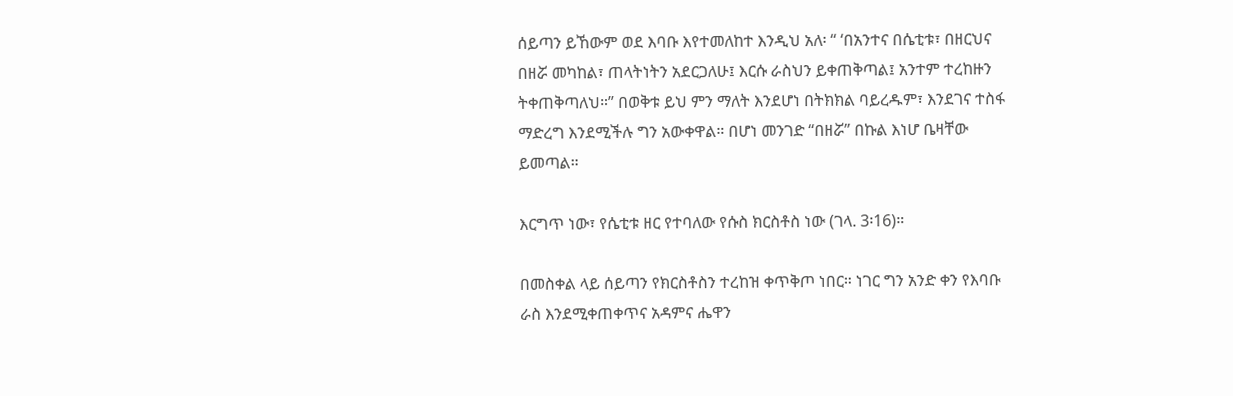ሰይጣን ይኸውም ወደ እባቡ እየተመለከተ እንዲህ አለ፡ “ ‘በአንተና በሴቲቱ፣ በዘርህና በዘሯ መካከል፣ ጠላትነትን አደርጋለሁ፤ እርሱ ራስህን ይቀጠቅጣል፤ አንተም ተረከዙን ትቀጠቅጣለህ።” በወቅቱ ይህ ምን ማለት እንደሆነ በትክክል ባይረዱም፣ እንደገና ተስፋ ማድረግ እንደሚችሉ ግን አውቀዋል። በሆነ መንገድ “በዘሯ” በኩል እነሆ ቤዛቸው ይመጣል።

እርግጥ ነው፣ የሴቲቱ ዘር የተባለው የሱስ ክርስቶስ ነው (ገላ. 3፡16)።

በመስቀል ላይ ሰይጣን የክርስቶስን ተረከዝ ቀጥቅጦ ነበር። ነገር ግን አንድ ቀን የእባቡ ራስ እንደሚቀጠቀጥና አዳምና ሔዋን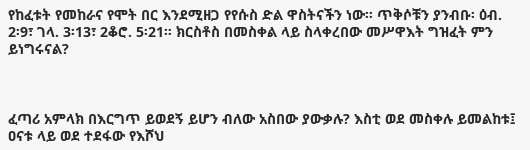የከፈቱት የመከራና የሞት በር እንደሚዘጋ የየሱስ ድል ዋስትናችን ነው። ጥቅሶቹን ያንብቡ፡ ዕብ. 2፡9፣ ገላ. 3፡13፣ 2ቆሮ. 5፡21። ክርስቶስ በመስቀል ላይ ስላቀረበው መሥዋእት ግዝፈት ምን ይነግሩናል?



ፈጣሪ አምላክ በእርግጥ ይወደኝ ይሆን ብለው አስበው ያውቃሉ? እስቲ ወደ መስቀሉ ይመልከቱ፤ ዐናቱ ላይ ወደ ተደፋው የእሾህ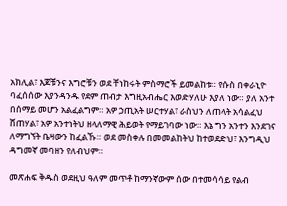አክሊል፣ እጆቹንና እግሮቹን ወደ ቸነከሩት ምስማሮች ይመልከቱ። የሱስ በቀራኒዮ ባፈሰሰው እያንዳንዱ የደም ጠብታ እግዚአብሔር እወድሃለሁ እያለ ነው። ያለ አንተ በሰማይ መሆን አልፈልግም። አዎ ኃጢአት ሠርተሃል፣ ራስህን ለጠላት አሳልፈህ ሸጠሃል፣ አዎ አንተነትህ ዘላለማዊ ሕይወት የማይገባው ነው። እኔ ግን አንተን እንደገና ለማግኘት ቤዛውን ከፈልኹ። ወደ መስቀሉ በመመልከትህ ከተወደድህ፣ እንግዲህ ዳግመኛ መባዘን የለብህም።

መጽሐፍ ቅዱስ ወደዚህ ዓለም መጥቶ ከማንኛውም ሰው በተመሳሳይ የልብ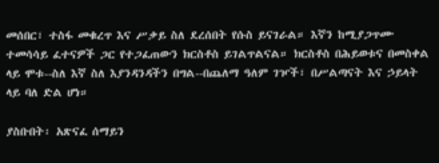መሰበር፣ ተስፋ መቁረጥ እና ሥቃይ ስለ ደረሰበት የሱስ ይናገራል። እኛን ከሚያጋጥሙ ተመሳሳይ ፈተናዎች ጋር የተጋፈጠውን ክርስቶስ ይገልጥልናል። ክርስቶስ በሕይወቱና በመስቀል ላይ ሞቱ--ስለ እኛ ስለ እያንዳንዳችን በግል--በጨለማ ዓለም ገዦች፣ በሥልጣናት እና ኃይላት ላይ ባለ ድል ሆነ።

ያስቡበት፡ አጽናፈ ሰማይን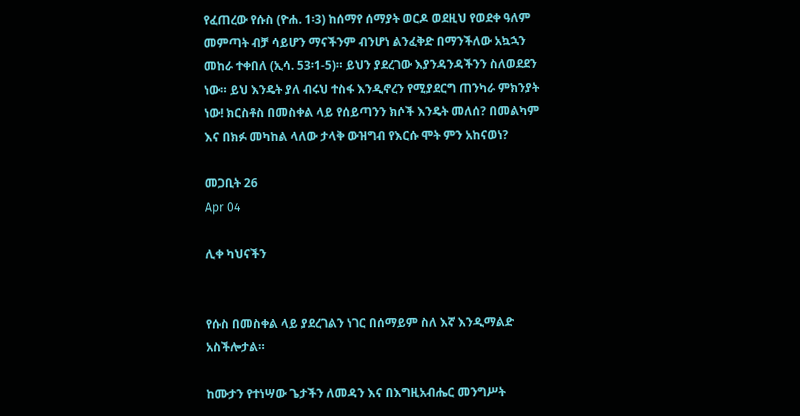የፈጠረው የሱስ (ዮሐ. 1፡3) ከሰማየ ሰማያት ወርዶ ወደዚህ የወደቀ ዓለም መምጣት ብቻ ሳይሆን ማናችንም ብንሆነ ልንፈቅድ በማንችለው አኳኋን መከራ ተቀበለ (ኢሳ. 53፡1-5)። ይህን ያደረገው እያንዳንዳችንን ስለወደደን ነው። ይህ እንዴት ያለ ብሩህ ተስፋ እንዲኖረን የሚያደርግ ጠንካራ ምክንያት ነው! ክርስቶስ በመስቀል ላይ የሰይጣንን ክሶች እንዴት መለሰ? በመልካም እና በክፉ መካከል ላለው ታላቅ ውዝግብ የእርሱ ሞት ምን አከናወነ?

መጋቢት 26
Apr 04

ሊቀ ካህናችን


የሱስ በመስቀል ላይ ያደረገልን ነገር በሰማይም ስለ እኛ እንዲማልድ አስችሎታል።

ከሙታን የተነሣው ጌታችን ለመዳን እና በእግዚአብሔር መንግሥት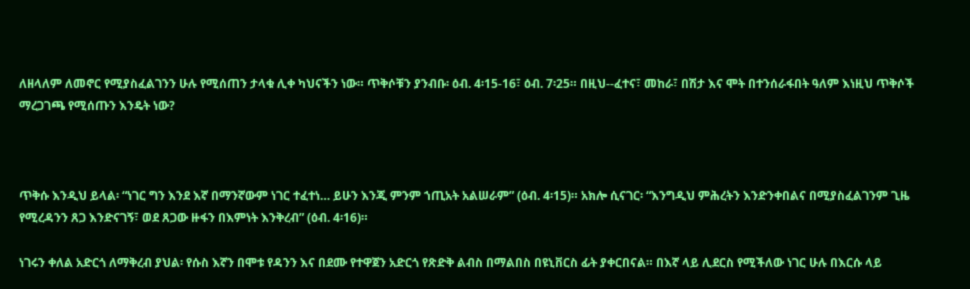ለዘላለም ለመኖር የሚያስፈልገንን ሁሉ የሚሰጠን ታላቁ ሊቀ ካህናችን ነው። ጥቅሶቹን ያንብቡ፡ ዕብ. 4፡15-16፣ ዕብ. 7፡25። በዚህ--ፈተና፣ መከራ፣ በሽታ እና ሞት በተንሰራፋበት ዓለም እነዚህ ጥቅሶች ማረጋገጫ የሚሰጡን እንዴት ነው?



ጥቅሱ እንዲህ ይላል፡ “ነገር ግን እንደ እኛ በማንኛውም ነገር ተፈተነ… ይሁን እንጂ ምንም ኀጢአት አልሠራም” (ዕብ. 4፡15)። አክሎ ሲናገር፡ “እንግዲህ ምሕረትን እንድንቀበልና በሚያስፈልገንም ጊዜ የሚረዳንን ጸጋ እንድናገኝ፣ ወደ ጸጋው ዙፋን በእምነት እንቅረብ” (ዕብ. 4፡16)።

ነገሩን ቀለል አድርጎ ለማቅረብ ያህል፡ የሱስ እኛን በሞቱ የዳንን እና በደሙ የተዋጀን አድርጎ የጽድቅ ልብስ በማልበስ በዩኒቨርስ ፊት ያቀርበናል። በእኛ ላይ ሊደርስ የሚችለው ነገር ሁሉ በእርሱ ላይ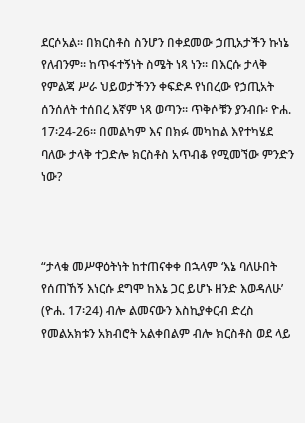ደርሶአል። በክርስቶስ ስንሆን በቀደመው ኃጢአታችን ኩነኔ የለብንም። ከጥፋተኝነት ስሜት ነጻ ነን። በእርሱ ታላቅ የምልጃ ሥራ ህይወታችንን ቀፍድዶ የነበረው የኃጢአት ሰንሰለት ተሰበረ እኛም ነጻ ወጣን። ጥቅሶቹን ያንብቡ፡ ዮሐ. 17፡24-26። በመልካም እና በክፉ መካከል እየተካሄደ ባለው ታላቅ ተጋድሎ ክርስቶስ አጥብቆ የሚመኘው ምንድን ነው?



“ታላቁ መሥዋዕትነት ከተጠናቀቀ በኋላም ‘እኔ ባለሁበት የሰጠኸኝ እነርሱ ደግሞ ከእኔ ጋር ይሆኑ ዘንድ እወዳለሁ’ (ዮሐ. 17፡24) ብሎ ልመናውን እስኪያቀርብ ድረስ የመልአክቱን አክብሮት አልቀበልም ብሎ ክርስቶስ ወደ ላይ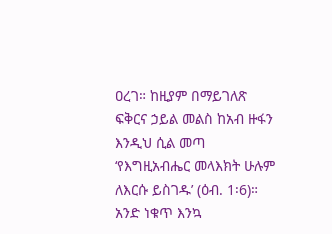ዐረገ። ከዚያም በማይገለጽ ፍቅርና ኃይል መልስ ከአብ ዙፋን እንዲህ ሲል መጣ ‘የእግዚአብሔር መላእክት ሁሉም ለእርሱ ይስገዱ’ (ዕብ. 1፡6)። አንድ ነቁጥ እንኳ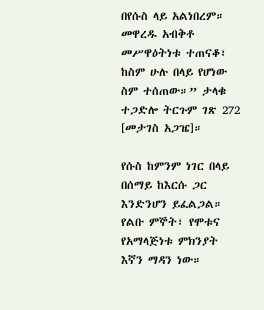በየሱስ ላይ አልነበረም። መዋረዱ አብቅቶ መሥዋዕትነቱ ተጠናቆ፣ ከስም ሁሉ በላይ የሆነው ስም ተሰጠው።” ታላቁ ተጋድሎ ትርጉም ገጽ 272 [መታገስ አጋዤ]።

የሱስ ከምንም ነገር በላይ በሰማይ ከእርሱ ጋር እንድንሆን ይፈልጋል። የልቡ ምኞት፣ የሞቱና የአማላጅነቱ ምክንያት እኛን ማዳን ነው።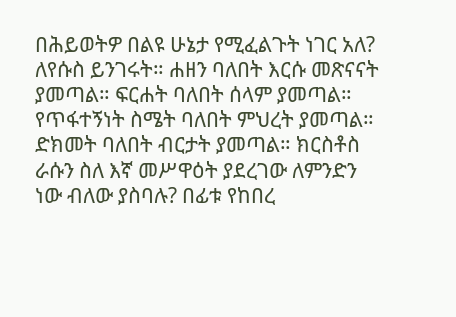በሕይወትዎ በልዩ ሁኔታ የሚፈልጉት ነገር አለ? ለየሱስ ይንገሩት። ሐዘን ባለበት እርሱ መጽናናት ያመጣል። ፍርሐት ባለበት ሰላም ያመጣል። የጥፋተኝነት ስሜት ባለበት ምህረት ያመጣል። ድክመት ባለበት ብርታት ያመጣል። ክርስቶስ ራሱን ስለ እኛ መሥዋዕት ያደረገው ለምንድን ነው ብለው ያስባሉ? በፊቱ የከበረ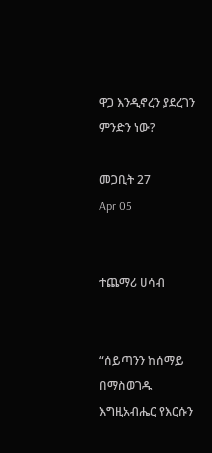ዋጋ እንዲኖረን ያደረገን ምንድን ነው?

መጋቢት 27
Apr 05


ተጨማሪ ሀሳብ


“ሰይጣንን ከሰማይ በማስወገዱ እግዚአብሔር የእርሱን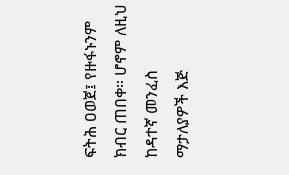ፍትሕ ዐወጀ፤ የዙፋኑንም ክብር ጠበቀ። ሆኖም ለዚህ ከዳተኛ መንፈስ ማታለያዎች እጅ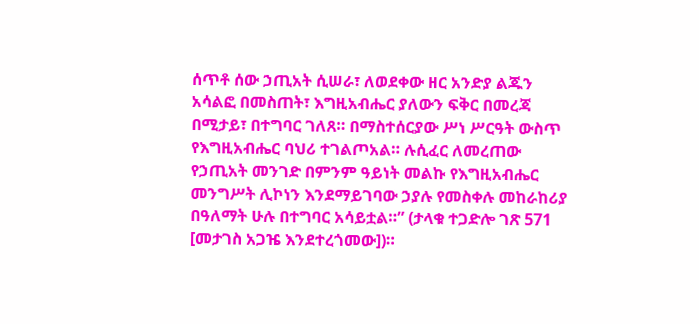ሰጥቶ ሰው ኃጢአት ሲሠራ፣ ለወደቀው ዘር አንድያ ልጁን አሳልፎ በመስጠት፣ እግዚአብሔር ያለውን ፍቅር በመረጃ በሚታይ፣ በተግባር ገለጸ። በማስተሰርያው ሥነ ሥርዓት ውስጥ የእግዚአብሔር ባህሪ ተገልጦአል። ሉሲፈር ለመረጠው የኃጢአት መንገድ በምንም ዓይነት መልኩ የእግዚአብሔር መንግሥት ሊኮነን እንደማይገባው ኃያሉ የመስቀሉ መከራከሪያ በዓለማት ሁሉ በተግባር አሳይቷል።” (ታላቁ ተጋድሎ ገጽ 571 [መታገስ አጋዤ እንደተረጎመው])።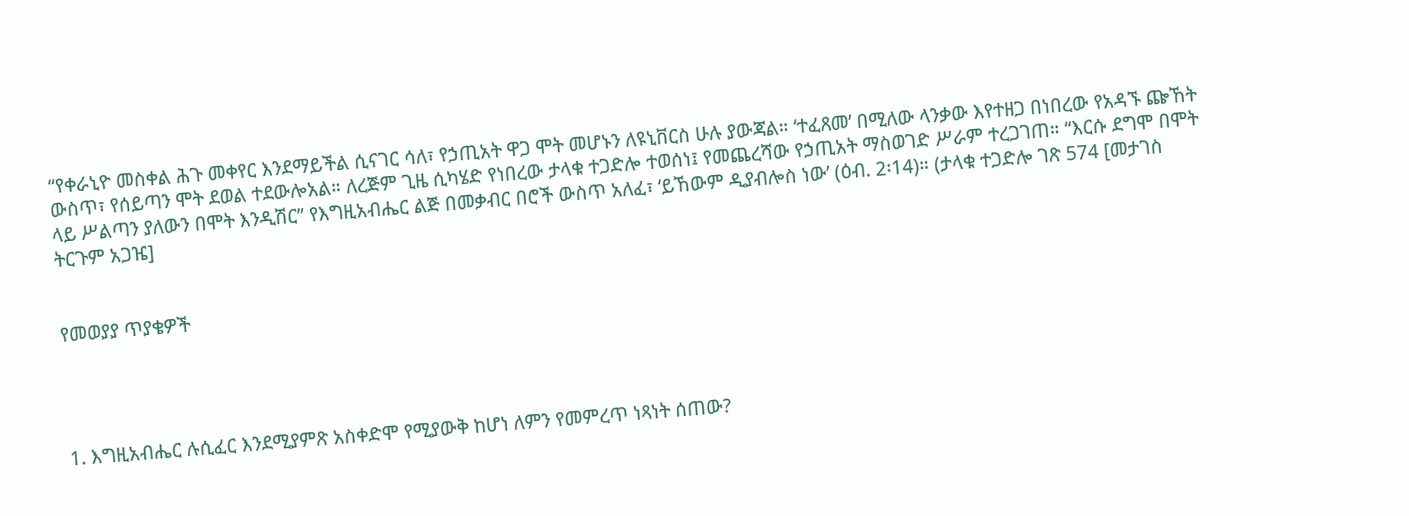“የቀራኒዮ መስቀል ሕጉ መቀየር እንደማይችል ሲናገር ሳለ፣ የኃጢአት ዋጋ ሞት መሆኑን ለዩኒቨርስ ሁሉ ያውጃል። ‘ተፈጸመ’ በሚለው ላንቃው እየተዘጋ በነበረው የአዳኙ ጬኸት ውስጥ፣ የሰይጣን ሞት ደወል ተደውሎአል። ለረጅም ጊዜ ሲካሄድ የነበረው ታላቁ ተጋድሎ ተወሰነ፤ የመጨረሻው የኃጢአት ማስወገድ ሥራም ተረጋገጠ። “እርሱ ደግሞ በሞት ላይ ሥልጣን ያለውን በሞት እንዲሽር” የእግዚአብሔር ልጅ በመቃብር በሮች ውስጥ አለፈ፣ ‘ይኸውም ዲያብሎስ ነው’ (ዕብ. 2፡14)። (ታላቁ ተጋድሎ ገጽ 574 [መታገስ ትርጉም አጋዤ]


የመወያያ ጥያቄዎች




1. እግዚአብሔር ሉሲፈር እንደሚያምጽ አስቀድሞ የሚያውቅ ከሆነ ለምን የመምረጥ ነጻነት ሰጠው?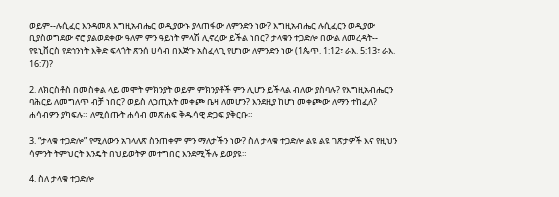ወይም--ሉሲፈር እንዳመጸ እግዚአብሔር ወዲያውኑ ያላጠፋው ለምንድን ነው? እግዚአብሔር ሉሲፈርን ወዲያው ቢያስወግደው ኖሮ ያልወደቀው ዓለም ምን ዓይነት ምላሽ ሊኖረው ይችል ነበር? ታላቁን ተጋድሎ በውል ለመረዳት-- የዩኒቨርስ የደኅንነት እቅድ ፍላጎት ጽንሰ ሀሳብ በእጅጉ አስፈላጊ የሆነው ለምንድን ነው (1ጴጥ. 1:12፣ ራእ. 5:13፣ ራእ. 16:7)?

2. ለክርስቶስ በመስቀል ላይ መሞት ምክንያት ወይም ምክንያቶች ምን ሊሆን ይችላል ብለው ያስባሉ? የእግዚአብሔርን ባሕርይ ለመግለጥ ብቻ ነበር? ወይስ ለኃጢአት መቀጮ ቤዛ ለመሆን? እንደዚያ ከሆነ መቀጮው ለማን ተከፈለ? ሐሳብዎን ያካፍሉ። ለሚሰጡት ሐሳብ መጽሐፍ ቅዱሳዊ ድጋፍ ያቅርቡ።

3. “ታላቁ ተጋድሎ” የሚለውን አገላለጽ ስንጠቀም ምን ማለታችን ነው? ስለ ታላቁ ተጋድሎ ልዩ ልዩ ገጽታዎች እና የዚህን ሳምንት ትምህርት እንዴት በህይወትዎ መተግበር እንደሚችሉ ይወያዩ።

4. ስለ ታላቁ ተጋድሎ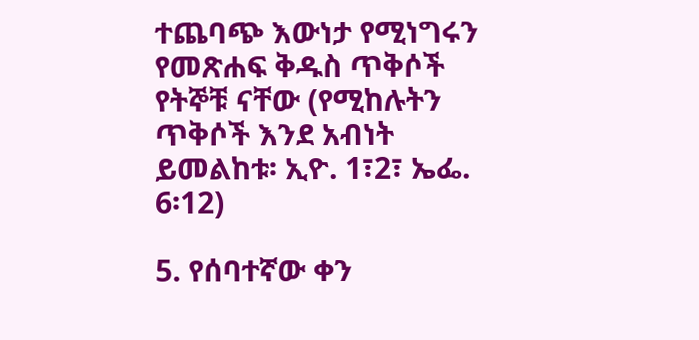ተጨባጭ እውነታ የሚነግሩን የመጽሐፍ ቅዱስ ጥቅሶች የትኞቹ ናቸው (የሚከሉትን ጥቅሶች እንደ አብነት ይመልከቱ፡ ኢዮ. 1፣2፣ ኤፌ. 6፡12)

5. የሰባተኛው ቀን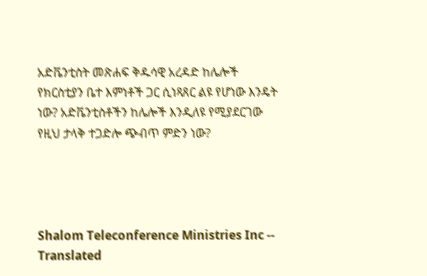አድቬንቲስት መጽሐፍ ቅዱሳዊ አረዳድ ከሌሎች የክርስቲያን ቤተ እምነቶች ጋር ሲነጻጸር ልዩ የሆነው እንዴት ነው? አድቬንቲስቶችን ከሌሎች እንዲለዩ የሚያደርገው የዚህ ታላቅ ተጋድሎ ጭብጥ ምድን ነው?




Shalom Teleconference Ministries Inc -- Translated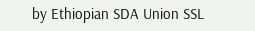by Ethiopian SDA Union SSL